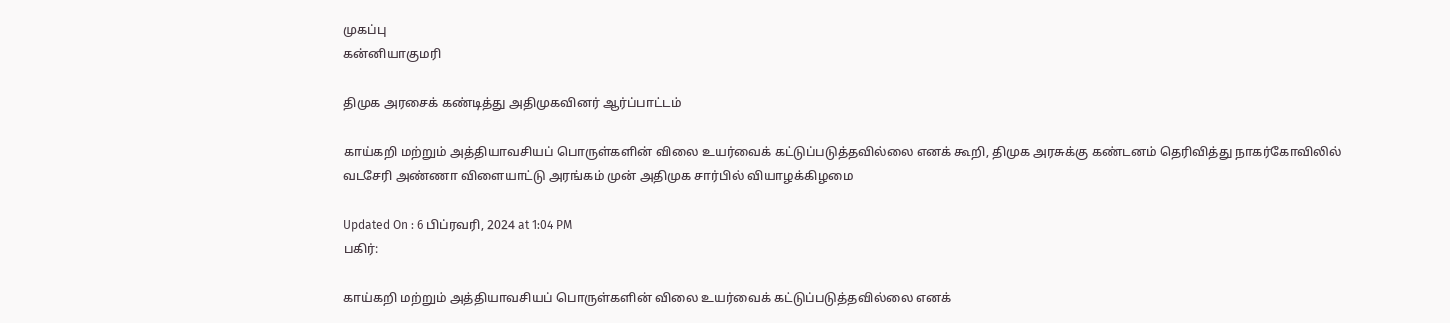முகப்பு
கன்னியாகுமரி

திமுக அரசைக் கண்டித்து அதிமுகவினர் ஆர்ப்பாட்டம்

காய்கறி மற்றும் அத்தியாவசியப் பொருள்களின் விலை உயர்வைக் கட்டுப்படுத்தவில்லை எனக் கூறி, திமுக அரசுக்கு கண்டனம் தெரிவித்து நாகர்கோவிலில் வடசேரி அண்ணா விளையாட்டு அரங்கம் முன் அதிமுக சார்பில் வியாழக்கிழமை

Updated On : 6 பிப்ரவரி, 2024 at 1:04 PM
பகிர்:

காய்கறி மற்றும் அத்தியாவசியப் பொருள்களின் விலை உயர்வைக் கட்டுப்படுத்தவில்லை எனக்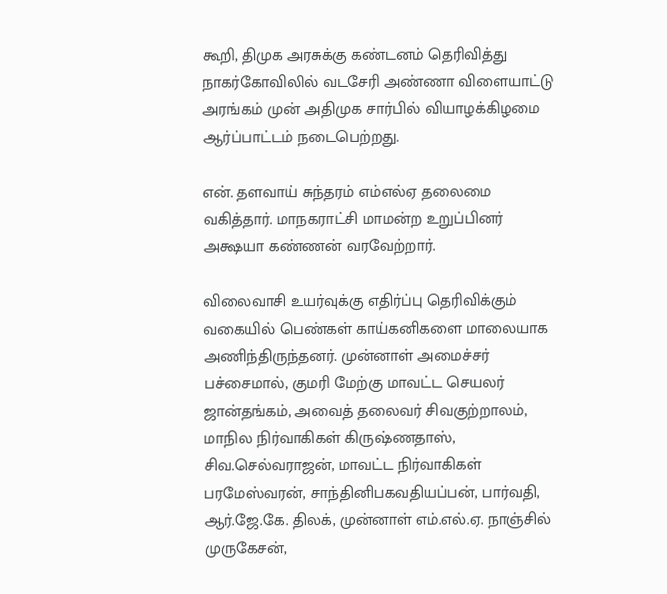கூறி, திமுக அரசுக்கு கண்டனம் தெரிவித்து நாகர்கோவிலில் வடசேரி அண்ணா விளையாட்டு அரங்கம் முன் அதிமுக சார்பில் வியாழக்கிழமை ஆர்ப்பாட்டம் நடைபெற்றது.

என். தளவாய் சுந்தரம் எம்எல்ஏ தலைமை வகித்தார். மாநகராட்சி மாமன்ற உறுப்பினர் அக்ஷயா கண்ணன் வரவேற்றார்.

விலைவாசி உயர்வுக்கு எதிர்ப்பு தெரிவிக்கும் வகையில் பெண்கள் காய்கனிகளை மாலையாக அணிந்திருந்தனர். முன்னாள் அமைச்சர் பச்சைமால், குமரி மேற்கு மாவட்ட செயலர் ஜான்தங்கம், அவைத் தலைவர் சிவகுற்றாலம், மாநில நிர்வாகிகள் கிருஷ்ணதாஸ், சிவ.செல்வராஜன், மாவட்ட நிர்வாகிகள் பரமேஸ்வரன், சாந்தினிபகவதியப்பன், பார்வதி, ஆர்.ஜே.கே. திலக், முன்னாள் எம்.எல்.ஏ. நாஞ்சில் முருகேசன்,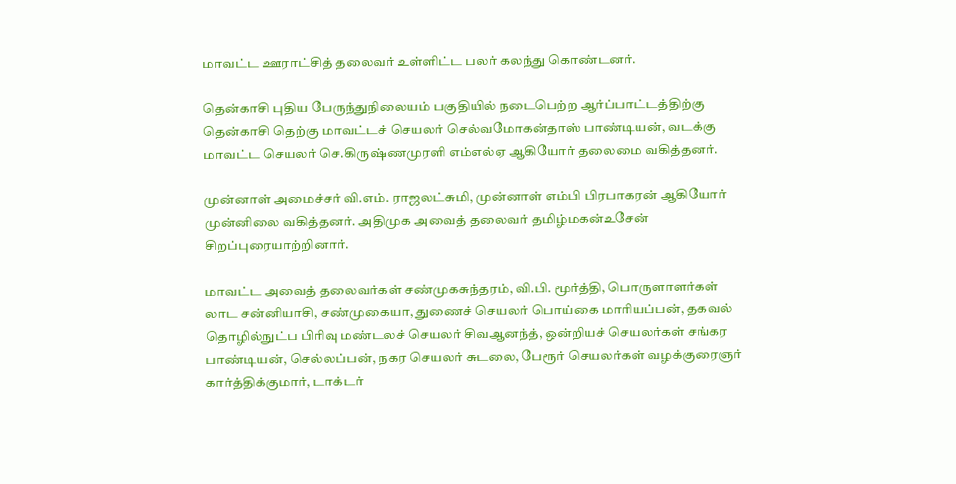மாவட்ட ஊராட்சித் தலைவர் உள்ளிட்ட பலர் கலந்து கொண்டனர்.

தென்காசி புதிய பேருந்துநிலையம் பகுதியில் நடைபெற்ற ஆர்ப்பாட்டத்திற்கு தென்காசி தெற்கு மாவட்டச் செயலர் செல்வமோகன்தாஸ் பாண்டியன், வடக்கு மாவட்ட செயலர் செ.கிருஷ்ணமுரளி எம்எல்ஏ ஆகியோர் தலைமை வகித்தனர்.

முன்னாள் அமைச்சர் வி.எம். ராஜலட்சுமி, முன்னாள் எம்பி பிரபாகரன் ஆகியோர் முன்னிலை வகித்தனர். அதிமுக அவைத் தலைவர் தமிழ்மகன்உசேன் சிறப்புரையாற்றினார்.

மாவட்ட அவைத் தலைவர்கள் சண்முகசுந்தரம், வி.பி. மூர்த்தி, பொருளாளர்கள் லாட சன்னியாசி, சண்முகையா, துணைச் செயலர் பொய்கை மாரியப்பன், தகவல் தொழில்நுட்ப பிரிவு மண்டலச் செயலர் சிவஆனந்த், ஒன்றியச் செயலர்கள் சங்கர பாண்டியன், செல்லப்பன், நகர செயலர் சுடலை, பேரூர் செயலர்கள் வழக்குரைஞர் கார்த்திக்குமார், டாக்டர்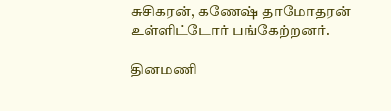சுசிகரன், கணேஷ் தாமோதரன் உள்ளிட்டோர் பங்கேற்றனர்.

தினமணி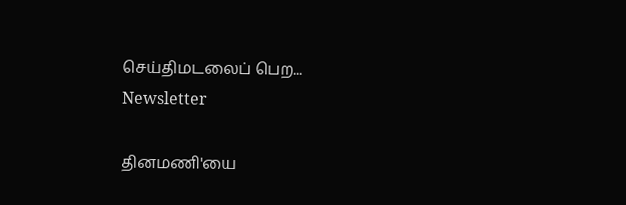செய்திமடலைப் பெற... Newsletter

தினமணி'யை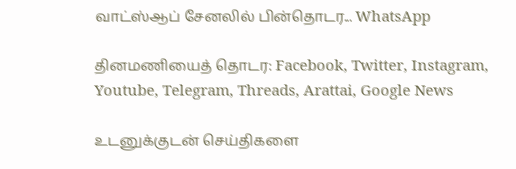வாட்ஸ்ஆப் சேனலில் பின்தொடர... WhatsApp

தினமணியைத் தொடர: Facebook, Twitter, Instagram, Youtube, Telegram, Threads, Arattai, Google News

உடனுக்குடன் செய்திகளை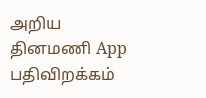அறிய தினமணி App பதிவிறக்கம்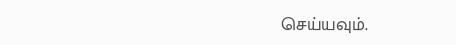செய்யவும்.